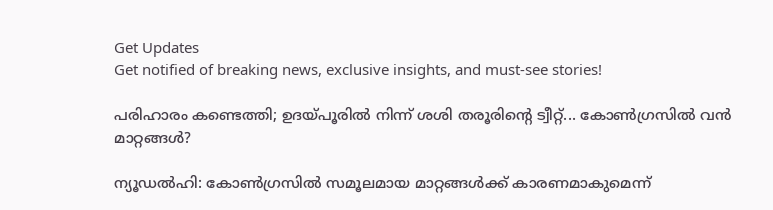Get Updates
Get notified of breaking news, exclusive insights, and must-see stories!

പരിഹാരം കണ്ടെത്തി; ഉദയ്പൂരില്‍ നിന്ന് ശശി തരൂരിന്റെ ട്വീറ്റ്... കോണ്‍ഗ്രസില്‍ വന്‍ മാറ്റങ്ങള്‍?

ന്യൂഡല്‍ഹി: കോണ്‍ഗ്രസില്‍ സമൂലമായ മാറ്റങ്ങള്‍ക്ക് കാരണമാകുമെന്ന്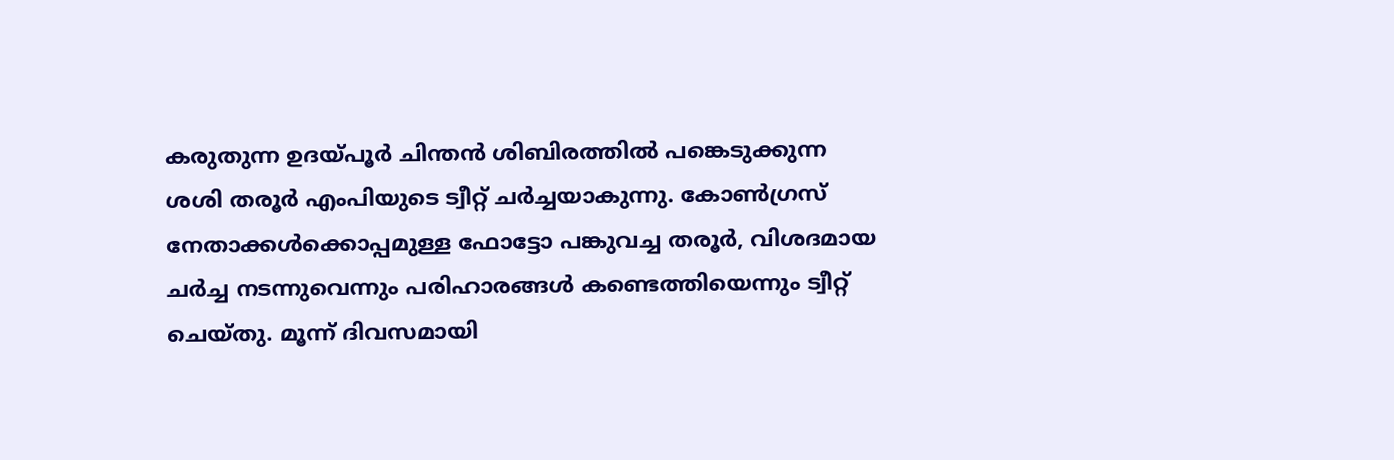കരുതുന്ന ഉദയ്പൂര്‍ ചിന്തന്‍ ശിബിരത്തില്‍ പങ്കെടുക്കുന്ന ശശി തരൂര്‍ എംപിയുടെ ട്വീറ്റ് ചര്‍ച്ചയാകുന്നു. കോണ്‍ഗ്രസ് നേതാക്കള്‍ക്കൊപ്പമുള്ള ഫോട്ടോ പങ്കുവച്ച തരൂര്‍, വിശദമായ ചര്‍ച്ച നടന്നുവെന്നും പരിഹാരങ്ങള്‍ കണ്ടെത്തിയെന്നും ട്വീറ്റ് ചെയ്തു. മൂന്ന് ദിവസമായി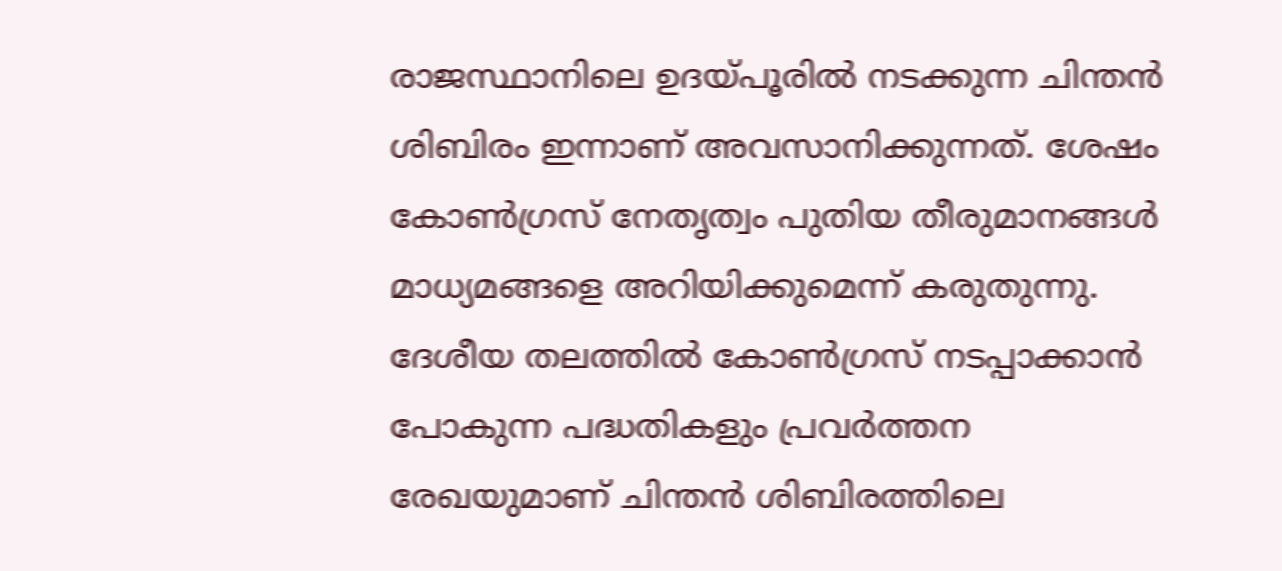രാജസ്ഥാനിലെ ഉദയ്പൂരില്‍ നടക്കുന്ന ചിന്തന്‍ ശിബിരം ഇന്നാണ് അവസാനിക്കുന്നത്. ശേഷം കോണ്‍ഗ്രസ് നേതൃത്വം പുതിയ തീരുമാനങ്ങള്‍ മാധ്യമങ്ങളെ അറിയിക്കുമെന്ന് കരുതുന്നു. ദേശീയ തലത്തില്‍ കോണ്‍ഗ്രസ് നടപ്പാക്കാന്‍ പോകുന്ന പദ്ധതികളും പ്രവര്‍ത്തന രേഖയുമാണ് ചിന്തന്‍ ശിബിരത്തിലെ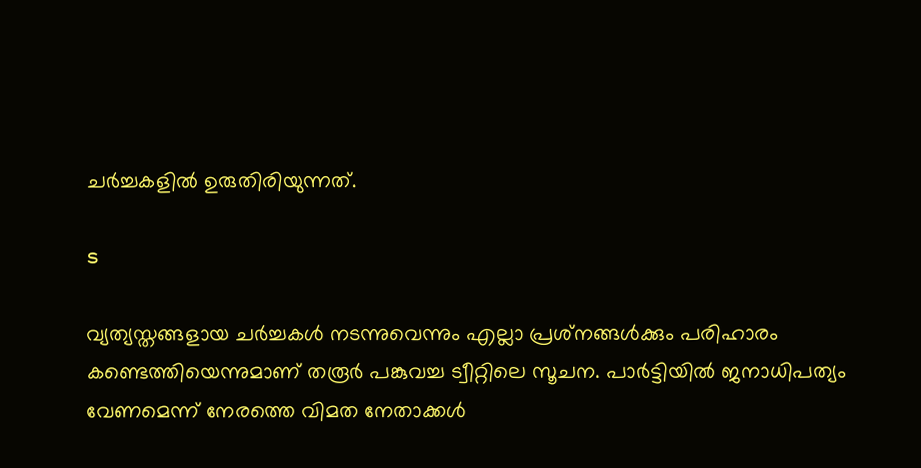ചര്‍ച്ചകളില്‍ ഉരുതിരിയുന്നത്.

s

വ്യത്യസ്തങ്ങളായ ചര്‍ച്ചകള്‍ നടന്നുവെന്നും എല്ലാ പ്രശ്‌നങ്ങള്‍ക്കും പരിഹാരം കണ്ടെത്തിയെന്നുമാണ് തരൂര്‍ പങ്കുവച്ച ട്വീറ്റിലെ സൂചന. പാര്‍ട്ടിയില്‍ ജനാധിപത്യം വേണമെന്ന് നേരത്തെ വിമത നേതാക്കള്‍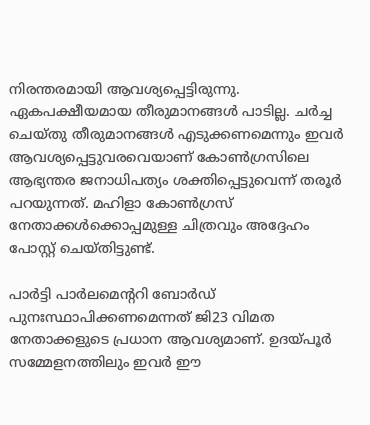നിരന്തരമായി ആവശ്യപ്പെട്ടിരുന്നു. ഏകപക്ഷീയമായ തീരുമാനങ്ങള്‍ പാടില്ല. ചര്‍ച്ച ചെയ്തു തീരുമാനങ്ങള്‍ എടുക്കണമെന്നും ഇവര്‍ ആവശ്യപ്പെട്ടുവരവെയാണ് കോണ്‍ഗ്രസിലെ ആഭ്യന്തര ജനാധിപത്യം ശക്തിപ്പെട്ടുവെന്ന് തരൂര്‍ പറയുന്നത്. മഹിളാ കോണ്‍ഗ്രസ് നേതാക്കള്‍ക്കൊപ്പമുള്ള ചിത്രവും അദ്ദേഹം പോസ്റ്റ് ചെയ്തിട്ടുണ്ട്.

പാര്‍ട്ടി പാര്‍ലമെന്ററി ബോര്‍ഡ് പുനഃസ്ഥാപിക്കണമെന്നത് ജി23 വിമത നേതാക്കളുടെ പ്രധാന ആവശ്യമാണ്. ഉദയ്പൂര്‍ സമ്മേളനത്തിലും ഇവര്‍ ഈ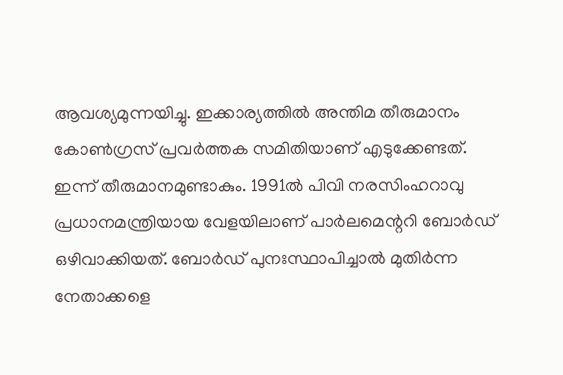ആവശ്യമുന്നയിച്ചു. ഇക്കാര്യത്തില്‍ അന്തിമ തീരുമാനം കോണ്‍ഗ്രസ് പ്രവര്‍ത്തക സമിതിയാണ് എടുക്കേണ്ടത്. ഇന്ന് തീരുമാനമുണ്ടാകും. 1991ല്‍ പിവി നരസിംഹറാവു പ്രധാനമന്ത്രിയായ വേളയിലാണ് പാര്‍ലമെന്ററി ബോര്‍ഡ് ഒഴിവാക്കിയത്. ബോര്‍ഡ് പുനഃസ്ഥാപിച്ചാല്‍ മുതിര്‍ന്ന നേതാക്കളെ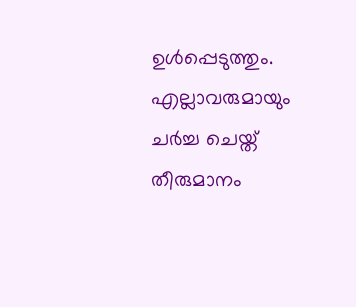ഉള്‍പ്പെടുത്തും. എല്ലാവരുമായും ചര്‍ച്ച ചെയ്ത് തീരുമാനം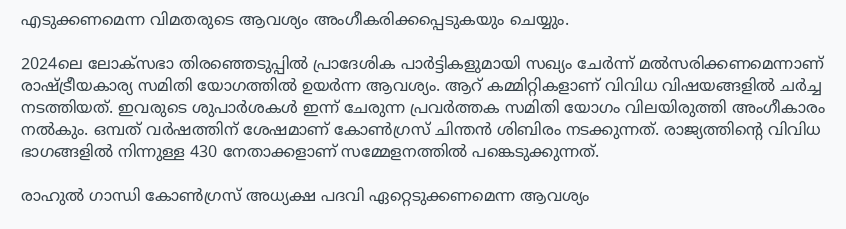എടുക്കണമെന്ന വിമതരുടെ ആവശ്യം അംഗീകരിക്കപ്പെടുകയും ചെയ്യും.

2024ലെ ലോക്‌സഭാ തിരഞ്ഞെടുപ്പില്‍ പ്രാദേശിക പാര്‍ട്ടികളുമായി സഖ്യം ചേര്‍ന്ന് മല്‍സരിക്കണമെന്നാണ് രാഷ്ട്രീയകാര്യ സമിതി യോഗത്തില്‍ ഉയര്‍ന്ന ആവശ്യം. ആറ് കമ്മിറ്റികളാണ് വിവിധ വിഷയങ്ങളില്‍ ചര്‍ച്ച നടത്തിയത്. ഇവരുടെ ശുപാര്‍ശകള്‍ ഇന്ന് ചേരുന്ന പ്രവര്‍ത്തക സമിതി യോഗം വിലയിരുത്തി അംഗീകാരം നല്‍കും. ഒമ്പത് വര്‍ഷത്തിന് ശേഷമാണ് കോണ്‍ഗ്രസ് ചിന്തന്‍ ശിബിരം നടക്കുന്നത്. രാജ്യത്തിന്റെ വിവിധ ഭാഗങ്ങളില്‍ നിന്നുള്ള 430 നേതാക്കളാണ് സമ്മേളനത്തില്‍ പങ്കെടുക്കുന്നത്.

രാഹുല്‍ ഗാന്ധി കോണ്‍ഗ്രസ് അധ്യക്ഷ പദവി ഏറ്റെടുക്കണമെന്ന ആവശ്യം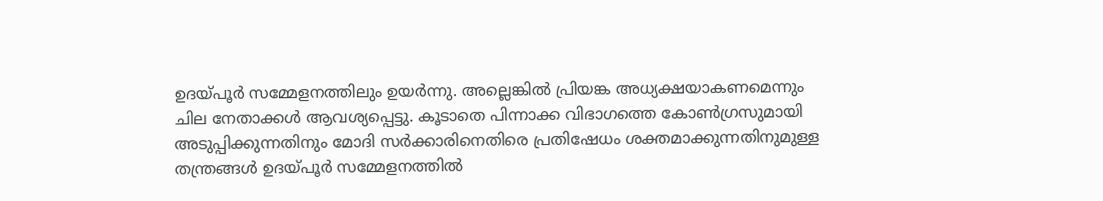ഉദയ്പൂര്‍ സമ്മേളനത്തിലും ഉയര്‍ന്നു. അല്ലെങ്കില്‍ പ്രിയങ്ക അധ്യക്ഷയാകണമെന്നും ചില നേതാക്കള്‍ ആവശ്യപ്പെട്ടു. കൂടാതെ പിന്നാക്ക വിഭാഗത്തെ കോണ്‍ഗ്രസുമായി അടുപ്പിക്കുന്നതിനും മോദി സര്‍ക്കാരിനെതിരെ പ്രതിഷേധം ശക്തമാക്കുന്നതിനുമുള്ള തന്ത്രങ്ങള്‍ ഉദയ്പൂര്‍ സമ്മേളനത്തില്‍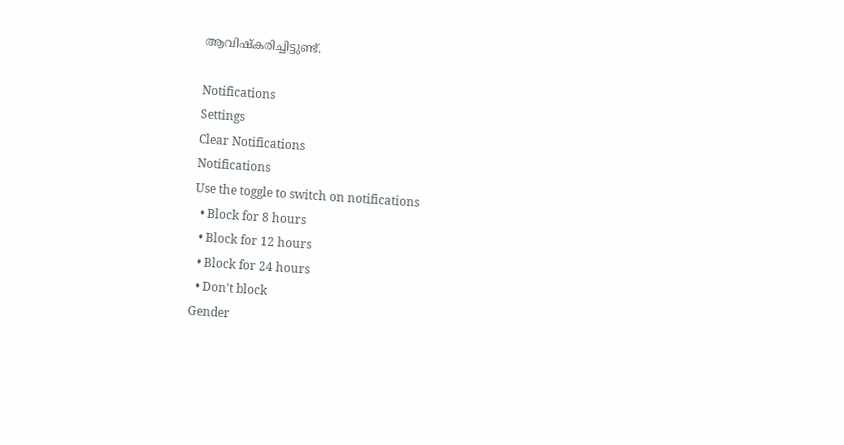ആവിഷ്‌കരിച്ചിട്ടുണ്ട്.

Notifications
Settings
Clear Notifications
Notifications
Use the toggle to switch on notifications
  • Block for 8 hours
  • Block for 12 hours
  • Block for 24 hours
  • Don't block
Gender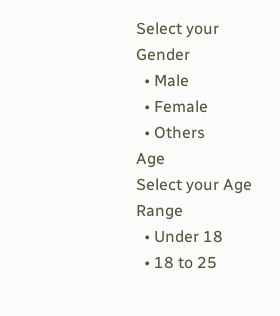Select your Gender
  • Male
  • Female
  • Others
Age
Select your Age Range
  • Under 18
  • 18 to 25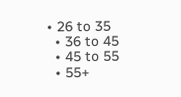• 26 to 35
  • 36 to 45
  • 45 to 55
  • 55+